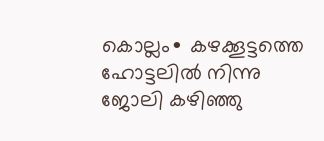കൊല്ലം∙ കഴക്കൂട്ടത്തെ ഹോട്ടലിൽ നിന്നു ജോലി കഴിഞ്ഞു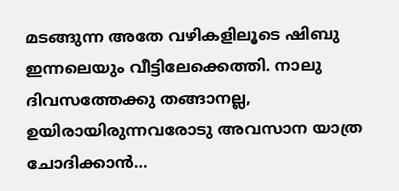മടങ്ങുന്ന അതേ വഴികളിലൂടെ ഷിബു ഇന്നലെയും വീട്ടിലേക്കെത്തി. നാലു ദിവസത്തേക്കു തങ്ങാനല്ല, ഉയിരായിരുന്നവരോടു അവസാന യാത്ര ചോദിക്കാൻ…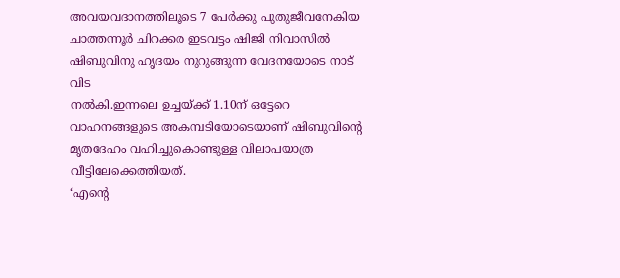അവയവദാനത്തിലൂടെ 7 പേർക്കു പുതുജീവനേകിയ ചാത്തന്നൂർ ചിറക്കര ഇടവട്ടം ഷിജി നിവാസിൽ ഷിബുവിനു ഹൃദയം നുറുങ്ങുന്ന വേദനയോടെ നാട് വിട
നൽകി.ഇന്നലെ ഉച്ചയ്ക്ക് 1.10ന് ഒട്ടേറെ വാഹനങ്ങളുടെ അകമ്പടിയോടെയാണ് ഷിബുവിന്റെ മൃതദേഹം വഹിച്ചുകൊണ്ടുള്ള വിലാപയാത്ര വീട്ടിലേക്കെത്തിയത്.
‘എന്റെ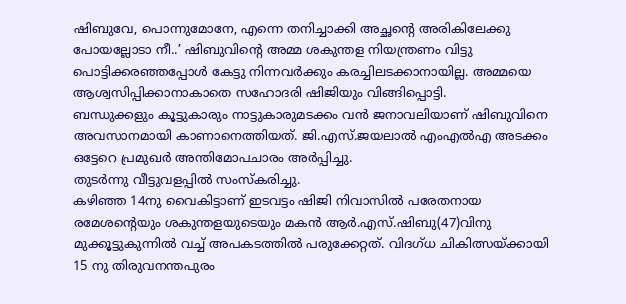ഷിബുവേ, പൊന്നുമോനേ, എന്നെ തനിച്ചാക്കി അച്ഛന്റെ അരികിലേക്കു പോയല്ലോടാ നീ..’ ഷിബുവിന്റെ അമ്മ ശകുന്തള നിയന്ത്രണം വിട്ടു പൊട്ടിക്കരഞ്ഞപ്പോൾ കേട്ടു നിന്നവർക്കും കരച്ചിലടക്കാനായില്ല. അമ്മയെ ആശ്വസിപ്പിക്കാനാകാതെ സഹോദരി ഷിജിയും വിങ്ങിപ്പൊട്ടി.
ബന്ധുക്കളും കൂട്ടുകാരും നാട്ടുകാരുമടക്കം വൻ ജനാവലിയാണ് ഷിബുവിനെ അവസാനമായി കാണാനെത്തിയത്. ജി.എസ്.ജയലാൽ എംഎൽഎ അടക്കം ഒട്ടേറെ പ്രമുഖർ അന്തിമോപചാരം അർപ്പിച്ചു.
തുടർന്നു വീട്ടുവളപ്പിൽ സംസ്കരിച്ചു.
കഴിഞ്ഞ 14നു വൈകിട്ടാണ് ഇടവട്ടം ഷിജി നിവാസിൽ പരേതനായ രമേശന്റെയും ശകുന്തളയുടെയും മകൻ ആർ.എസ്.ഷിബു(47)വിനു മുക്കൂട്ടുകുന്നിൽ വച്ച് അപകടത്തിൽ പരുക്കേറ്റത്. വിദഗ്ധ ചികിത്സയ്ക്കായി 15 നു തിരുവനന്തപുരം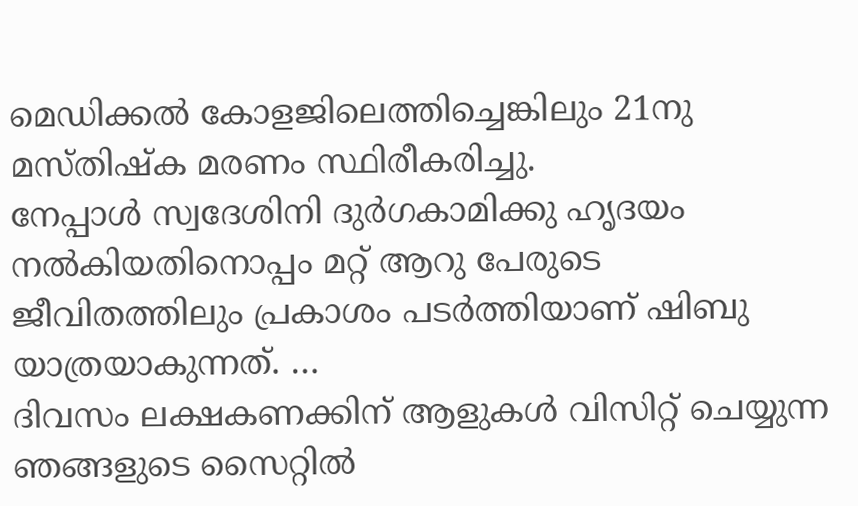മെഡിക്കൽ കോളജിലെത്തിച്ചെങ്കിലും 21നു മസ്തിഷ്ക മരണം സ്ഥിരീകരിച്ചു.
നേപ്പാൾ സ്വദേശിനി ദുർഗകാമിക്കു ഹൃദയം നൽകിയതിനൊപ്പം മറ്റ് ആറു പേരുടെ ജീവിതത്തിലും പ്രകാശം പടർത്തിയാണ് ഷിബു യാത്രയാകുന്നത്. …
ദിവസം ലക്ഷകണക്കിന് ആളുകൾ വിസിറ്റ് ചെയ്യുന്ന ഞങ്ങളുടെ സൈറ്റിൽ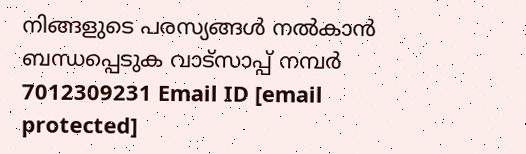നിങ്ങളുടെ പരസ്യങ്ങൾ നൽകാൻ ബന്ധപ്പെടുക വാട്സാപ്പ് നമ്പർ 7012309231 Email ID [email protected]